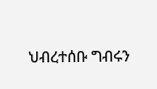ህብረተሰቡ ግብሩን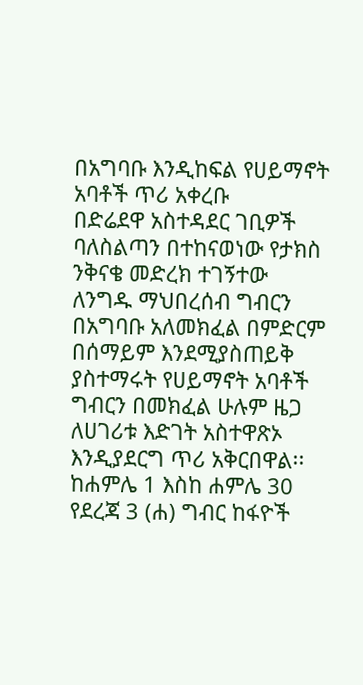በአግባቡ እንዲከፍል የሀይማኖት አባቶች ጥሪ አቀረቡ
በድሬደዋ አስተዳደር ገቢዎች ባለስልጣን በተከናወነው የታክስ ንቅናቄ መድረክ ተገኝተው ለንግዱ ማህበረሰብ ግብርን በአግባቡ አለመክፈል በምድርም በሰማይም እንደሚያስጠይቅ ያስተማሩት የሀይማኖት አባቶች ግብርን በመክፈል ሁሉም ዜጋ ለሀገሪቱ እድገት አስተዋጽኦ እንዲያደርግ ጥሪ አቅርበዋል፡፡ ከሐምሌ 1 እስከ ሐምሌ 30 የደረጃ 3 (ሐ) ግብር ከፋዮች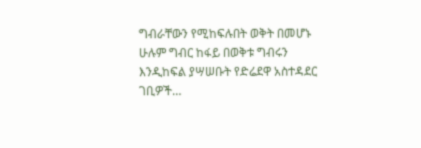ግብራቸውን የሚከፍሉበት ወቅት በመሆኑ ሁሉም ግብር ከፋይ በወቅቱ ግብሩን እንዲከፍል ያሣሠቡት የድሬደዋ አስተዳደር ገቢዎች…